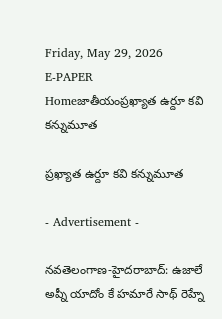Friday, May 29, 2026
E-PAPER
Homeజాతీయంప్రఖ్యాత ఉర్దూ కవి క‌న్నుమూత‌

ప్రఖ్యాత ఉర్దూ కవి క‌న్నుమూత‌

- Advertisement -

న‌వ‌తెలంగాణ‌-హైద‌రాబాద్‌: ఉజాలే అప్నీ యాదోం కే హమారే సాథ్‌ రెహ్నే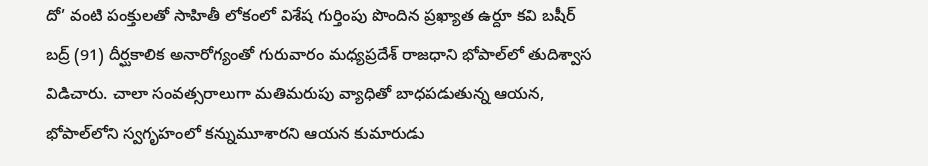దో’ వంటి పంక్తులతో సాహితీ లోకంలో విశేష గుర్తింపు పొందిన ప్రఖ్యాత ఉర్దూ కవి బషీర్ బద్ర్ (91) దీర్ఘకాలిక అనారోగ్యంతో గురువారం మధ్యప్రదేశ్‌ రాజధాని భోపాల్‌లో తుదిశ్వాస విడిచారు. చాలా సంవత్సరాలుగా మతిమరుపు వ్యాధితో బాధపడుతున్న ఆయన, భోపాల్‌లోని స్వగృహంలో కన్నుమూశారని ఆయన కుమారుడు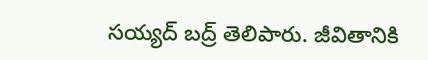సయ్యద్ బద్ర్ తెలిపారు. జీవితానికి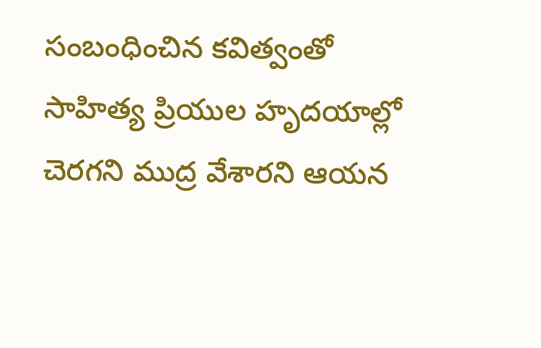సంబంధించిన కవిత్వంతో సాహిత్య ప్రియుల హృదయాల్లో చెరగని ముద్ర వేశారని ఆయన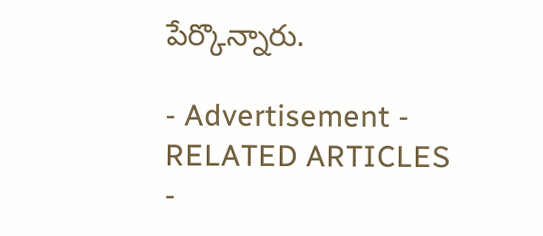పేర్కొన్నారు.

- Advertisement -
RELATED ARTICLES
-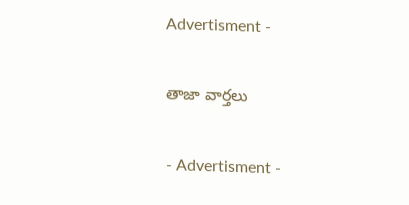Advertisment -

తాజా వార్తలు

- Advertisment -